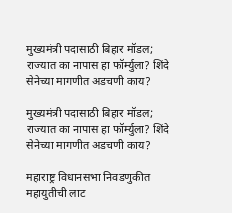मुख्यमंत्री पदासाठी बिहार मॉडल; राज्यात का नापास हा फॉर्म्युला? शिंदे सेनेच्या मागणीत अडचणी काय?

मुख्यमंत्री पदासाठी बिहार मॉडल; राज्यात का नापास हा फॉर्म्युला? शिंदे सेनेच्या मागणीत अडचणी काय?

महाराष्ट्र विधानसभा निवडणुकीत महायुतीची लाट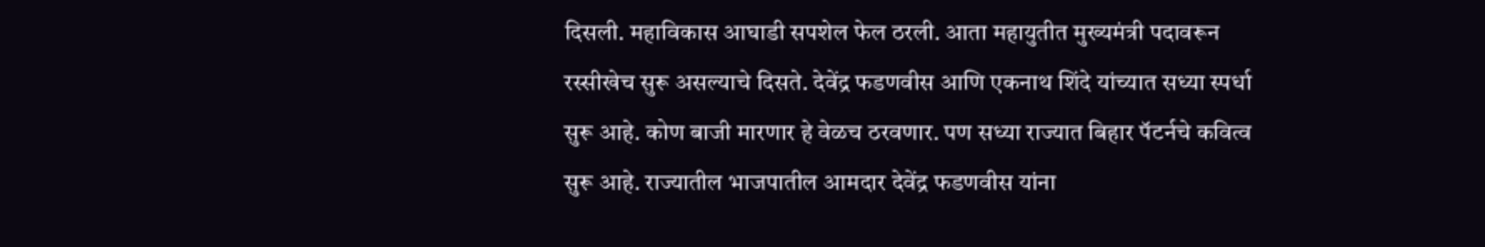दिसली. महाविकास आघाडी सपशेल फेल ठरली. आता महायुतीत मुख्यमंत्री पदावरून रस्सीखेच सुरू असल्याचे दिसते. देवेंद्र फडणवीस आणि एकनाथ शिंदे यांच्यात सध्या स्पर्धा सुरू आहे. कोण बाजी मारणार हे वेळच ठरवणार. पण सध्या राज्यात बिहार पॅटर्नचे कवित्व सुरू आहे. राज्यातील भाजपातील आमदार देवेंद्र फडणवीस यांना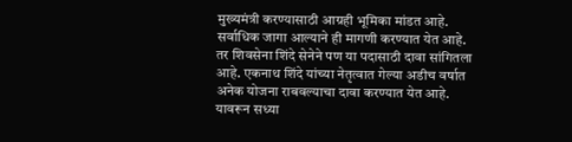मुख्यमंत्री करण्यासाठी आग्रही भूमिका मांडत आहे. सर्वाधिक जागा आल्याने ही मागणी करण्यात येत आहे. तर शिवसेना शिंदे सेनेने पण या पदासाठी दावा सांगितला आहे. एकनाथ शिंदे यांच्या नेतृत्वात गेल्या अडीच वर्षात अनेक योजना राबवल्याचा दावा करण्यात येत आहे. यावरून सध्या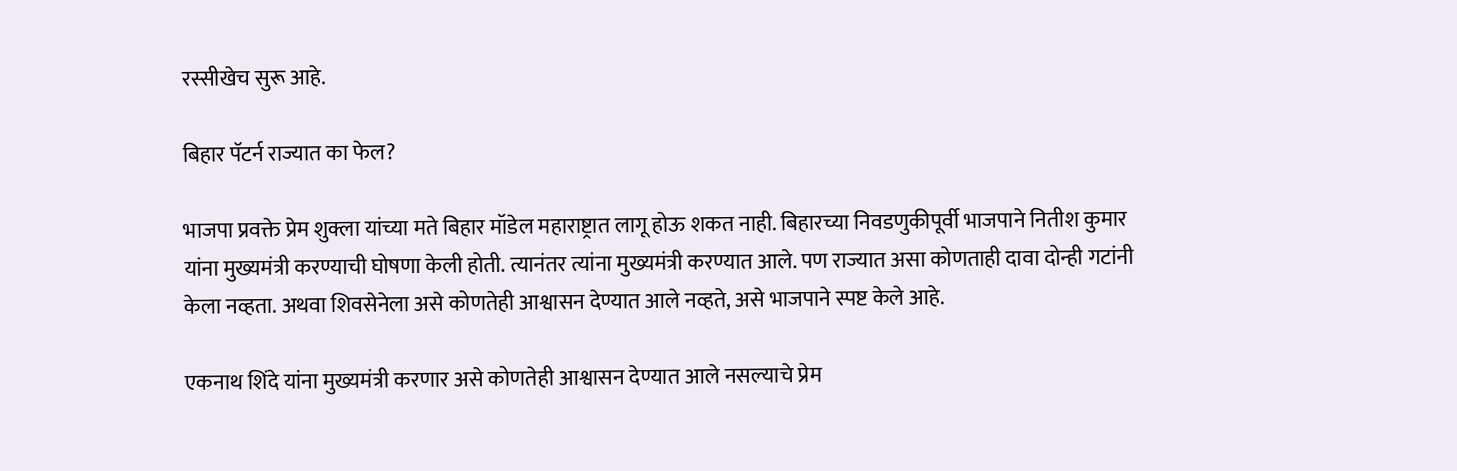रस्सीखेच सुरू आहे.

बिहार पॅटर्न राज्यात का फेल?

भाजपा प्रवक्ते प्रेम शुक्ला यांच्या मते बिहार मॉडेल महाराष्ट्रात लागू होऊ शकत नाही. बिहारच्या निवडणुकीपूर्वी भाजपाने नितीश कुमार यांना मुख्यमंत्री करण्याची घोषणा केली होती. त्यानंतर त्यांना मुख्यमंत्री करण्यात आले. पण राज्यात असा कोणताही दावा दोन्ही गटांनी केला नव्हता. अथवा शिवसेनेला असे कोणतेही आश्वासन देण्यात आले नव्हते, असे भाजपाने स्पष्ट केले आहे.

एकनाथ शिंदे यांना मुख्यमंत्री करणार असे कोणतेही आश्वासन देण्यात आले नसल्याचे प्रेम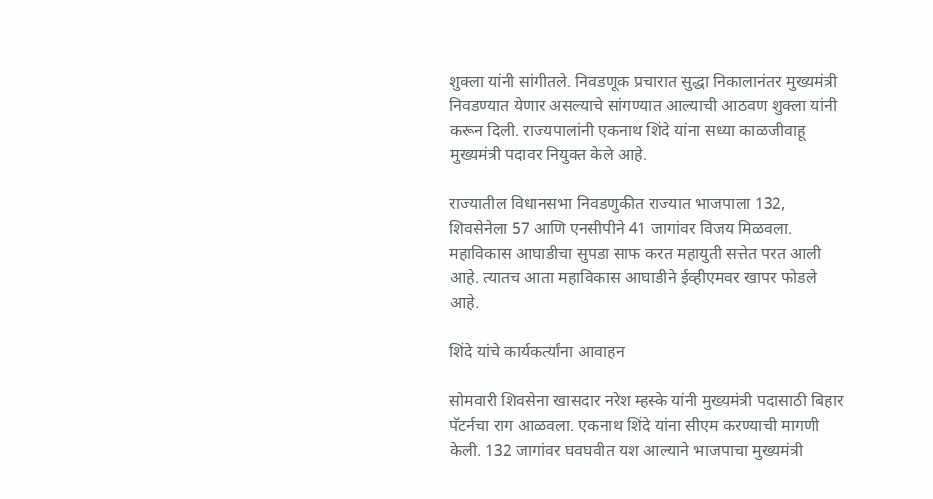शुक्ला यांनी सांगीतले. निवडणूक प्रचारात सुद्धा निकालानंतर मुख्यमंत्री निवडण्यात येणार असल्याचे सांगण्यात आल्याची आठवण शुक्ला यांनी करून दिली. राज्यपालांनी एकनाथ शिंदे यांना सध्या काळजीवाहू मुख्यमंत्री पदावर नियुक्त केले आहे.

राज्यातील विधानसभा निवडणुकीत राज्यात भाजपाला 132, शिवसेनेला 57 आणि एनसीपीने 41 जागांवर विजय मिळवला. महाविकास आघाडीचा सुपडा साफ करत महायुती सत्तेत परत आली आहे. त्यातच आता महाविकास आघाडीने ईव्हीएमवर खापर फोडले आहे.

शिंदे यांचे कार्यकर्त्यांना आवाहन

सोमवारी शिवसेना खासदार नरेश म्हस्के यांनी मुख्यमंत्री पदासाठी बिहार पॅटर्नचा राग आळवला. एकनाथ शिंदे यांना सीएम करण्याची मागणी केली. 132 जागांवर घवघवीत यश आल्याने भाजपाचा मुख्यमंत्री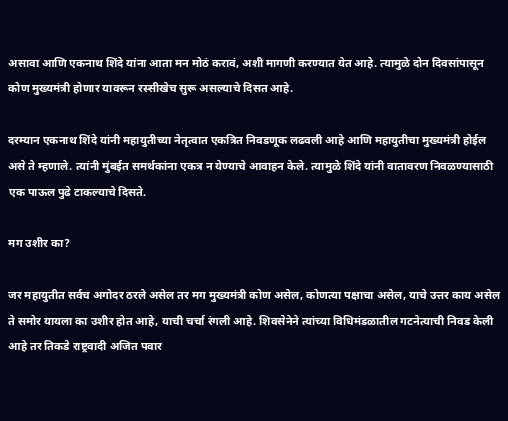असावा आणि एकनाथ शिंदे यांना आता मन मोठं करावं, अशी मागणी करण्यात येत आहे. त्यामुळे दोन दिवसांपासून कोण मुख्यमंत्री होणार यावरून रस्सीखेच सुरू असल्याचे दिसत आहे.

दरम्यान एकनाथ शिंदे यांनी महायुतीच्या नेतृत्वात एकत्रित निवडणूक लढवली आहे आणि महायुतीचा मुख्यमंत्री होईल असे ते म्हणाले. त्यांनी मुंबईत समर्थकांना एकत्र न येण्याचे आवाहन केले. त्यामुळे शिंदे यांनी वातावरण निवळण्यासाठी एक पाऊल पुढे टाकल्याचे दिसते.

मग उशीर का?

जर महायुतीत सर्वच अगोदर ठरले असेल तर मग मुख्यमंत्री कोण असेल, कोणत्या पक्षाचा असेल, याचे उत्तर काय असेल ते समोर यायला का उशीर होत आहे, याची चर्चा रंगली आहे. शिवसेनेने त्यांच्या विधिमंडळातील गटनेत्याची निवड केली आहे तर तिकडे राष्ट्रवादी अजित पवार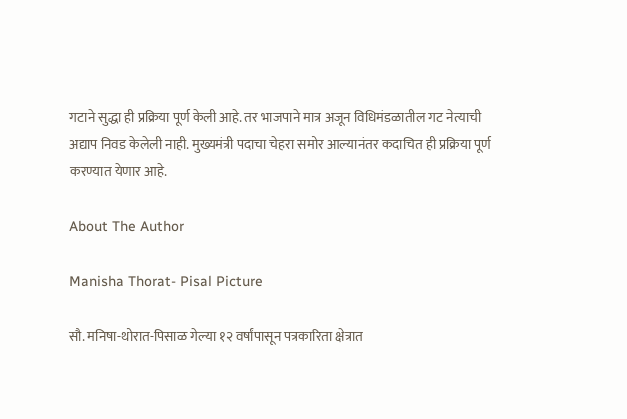गटाने सुद्धा ही प्रक्रिया पूर्ण केली आहे. तर भाजपाने मात्र अजून विधिमंडळातील गट नेत्याची अद्याप निवड केलेली नाही. मुख्यमंत्री पदाचा चेहरा समोर आल्यानंतर कदाचित ही प्रक्रिया पूर्ण करण्यात येणार आहे.

About The Author

Manisha Thorat- Pisal Picture

सौ. मनिषा-थोरात-पिसाळ गेल्या १२ वर्षांपासून पत्रकारिता क्षेत्रात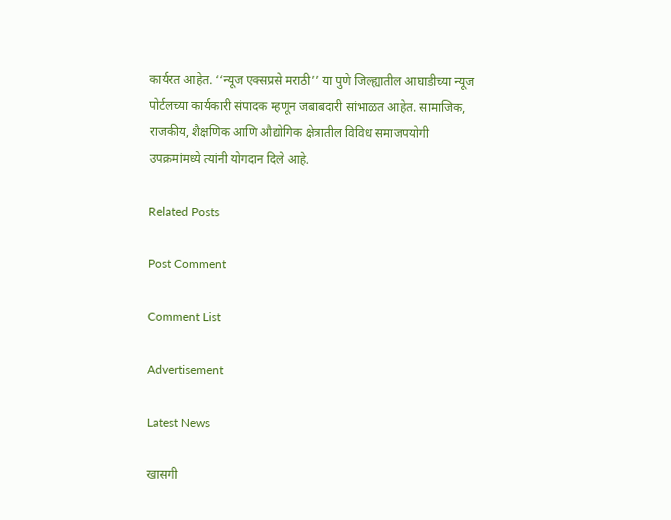कार्यरत आहेत. ‘‘न्यूज एक्सप्रसे मराठी’’ या पुणे जिल्ह्यातील आघाडीच्या न्यूज पोर्टलच्या कार्यकारी संपादक म्हणून जबाबदारी सांभाळत आहेत. सामाजिक, राजकीय, शैक्षणिक आणि औद्योगिक क्षेत्रातील विविध समाजपयोगी उपक्रमांमध्ये त्यांनी योगदान दिले आहे.

Related Posts

Post Comment

Comment List

Advertisement

Latest News

खासगी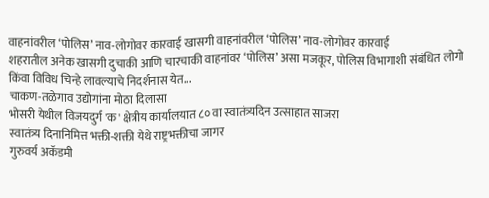वाहनांवरील ‘पोलिस’ नाव-लोगोवर कारवाई खासगी वाहनांवरील ‘पोलिस’ नाव-लोगोवर कारवाई
शहरातील अनेक खासगी दुचाकी आणि चारचाकी वाहनांवर ‘पोलिस’ असा मजकूर, पोलिस विभागाशी संबंधित लोगो किंवा विविध चिन्हे लावल्याचे निदर्शनास येत...
चाकण-तळेगाव उद्योगांना मोठा दिलासा
भोसरी येथील विजयदुर्ग 'क' क्षेत्रीय कार्यालयात ८० वा स्वातंत्र्यदिन उत्साहात साजरा
स्वातंत्र्य दिनानिमित्त भक्ती-शक्ती येथे राष्ट्रभक्तीचा जागर
गुरुवर्य अकॅडमी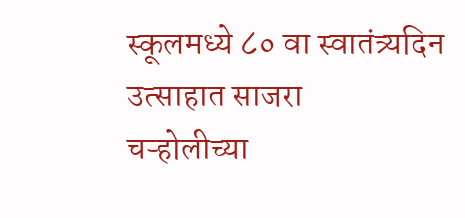स्कूलमध्ये ८० वा स्वातंत्र्यदिन उत्साहात साजरा
चऱ्होलीच्या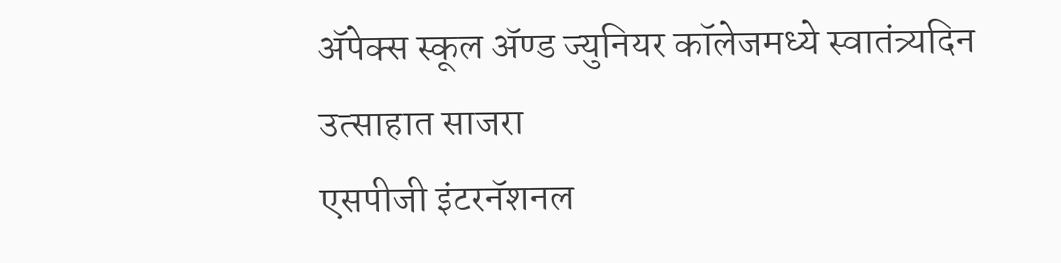अ‍ॅपेक्स स्कूल अ‍ॅण्ड ज्युनियर कॉलेजमध्ये स्वातंत्र्यदिन उत्साहात साजरा
एसपीजी इंटरनॅशनल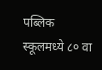पब्लिक स्कूलमध्ये ८० वा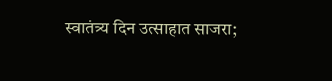स्वातंत्र्य दिन उत्साहात साजरा;